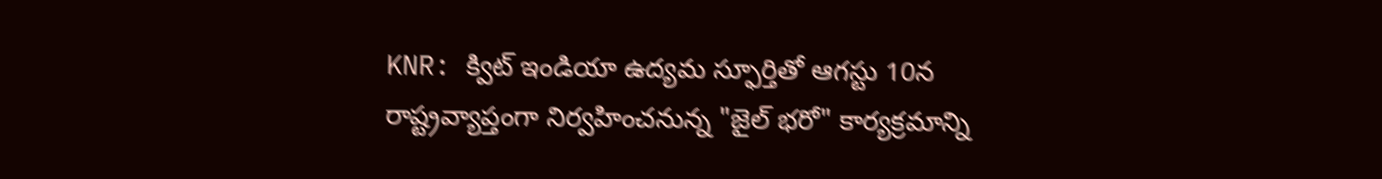KNR: క్విట్ ఇండియా ఉద్యమ స్ఫూర్తితో ఆగస్టు 10న రాష్ట్రవ్యాప్తంగా నిర్వహించనున్న "జైల్ భరో" కార్యక్రమాన్ని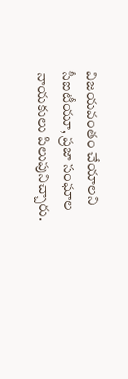విజయవంతం చేయాలని సీఐటీయూ, ప్రజా సంఘాల నాయకులు పిలుపునిచ్చారు.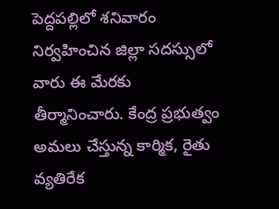పెద్దపల్లిలో శనివారం నిర్వహించిన జిల్లా సదస్సులో వారు ఈ మేరకు తీర్మానించారు. కేంద్ర ప్రభుత్వం అమలు చేస్తున్న కార్మిక, రైతు వ్యతిరేక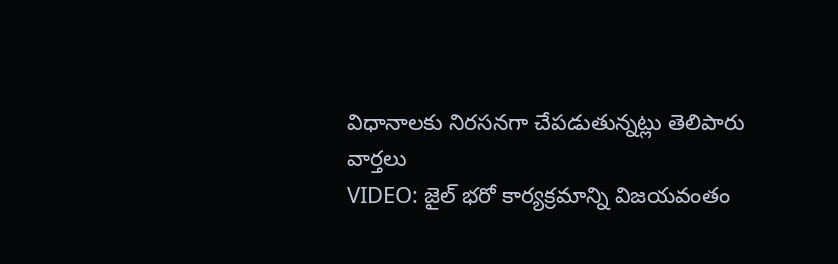విధానాలకు నిరసనగా చేపడుతున్నట్లు తెలిపారు
వార్తలు
VIDEO: జైల్ భరో కార్యక్రమాన్ని విజయవంతం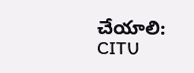చేయాలి: CITU